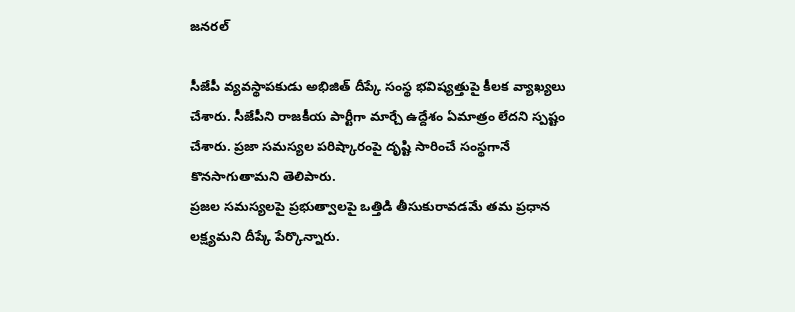జనరల్

సీజేపీ వ్యవస్థాపకుడు అభిజిత్ దీప్కే సంస్థ భవిష్యత్తుపై కీలక వ్యాఖ్యలు చేశారు. సీజేపీని రాజకీయ పార్టీగా మార్చే ఉద్దేశం ఏమాత్రం లేదని స్పష్టం చేశారు. ప్రజా సమస్యల పరిష్కారంపై దృష్టి సారించే సంస్థగానే కొనసాగుతామని తెలిపారు.
ప్రజల సమస్యలపై ప్రభుత్వాలపై ఒత్తిడి తీసుకురావడమే తమ ప్రధాన లక్ష్యమని దీప్కే పేర్కొన్నారు.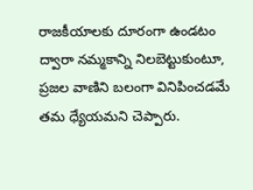రాజకీయాలకు దూరంగా ఉండటం ద్వారా నమ్మకాన్ని నిలబెట్టుకుంటూ, ప్రజల వాణిని బలంగా వినిపించడమే తమ ధ్యేయమని చెప్పారు.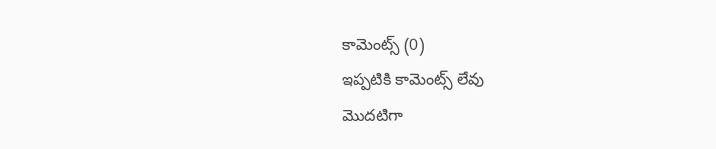కామెంట్స్ (0)
ఇప్పటికి కామెంట్స్ లేవు
మొదటిగా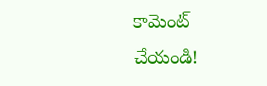కామెంట్ చేయండి!